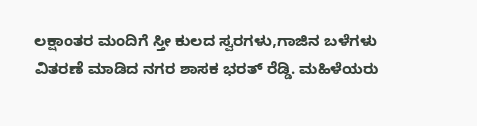ಲಕ್ಷಾಂತರ ಮಂದಿಗೆ ಸ್ತೀ ಕುಲದ ಸ್ವರಗಳು,ಗಾಜಿನ ಬಳೆಗಳು
ವಿತರಣೆ ಮಾಡಿದ ನಗರ ಶಾಸಕ ಭರತ್ ರೆಡ್ಡಿ. ಮಹಿಳೆಯರು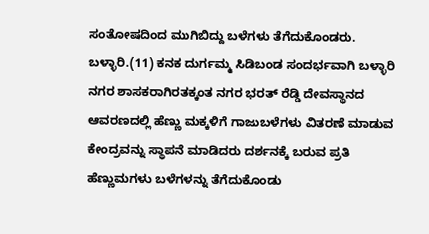ಸಂತೋಷದಿಂದ ಮುಗಿಬಿದ್ದು ಬಳೆಗಳು ತೆಗೆದುಕೊಂಡರು.
ಬಳ್ಳಾರಿ.(11) ಕನಕ ದುರ್ಗಮ್ಮ ಸಿಡಿಬಂಡ ಸಂದರ್ಭವಾಗಿ ಬಳ್ಳಾರಿ ನಗರ ಶಾಸಕರಾಗಿರತಕ್ಕಂತ ನಗರ ಭರತ್ ರೆಡ್ಡಿ ದೇವಸ್ಥಾನದ ಆವರಣದಲ್ಲಿ ಹೆಣ್ಣು ಮಕ್ಕಳಿಗೆ ಗಾಜುಬಳೆಗಳು ವಿತರಣೆ ಮಾಡುವ ಕೇಂದ್ರವನ್ನು ಸ್ಥಾಪನೆ ಮಾಡಿದರು ದರ್ಶನಕ್ಕೆ ಬರುವ ಪ್ರತಿ ಹೆಣ್ಣುಮಗಳು ಬಳೆಗಳನ್ನು ತೆಗೆದುಕೊಂಡು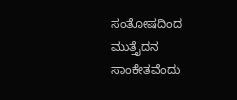ಸಂತೋಷದಿಂದ ಮುತ್ತೈದನ ಸಾಂಕೇತವೆಂದು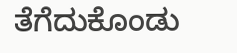ತೆಗೆದುಕೊಂಡು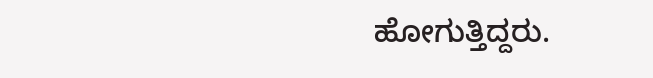ಹೋಗುತ್ತಿದ್ದರು.